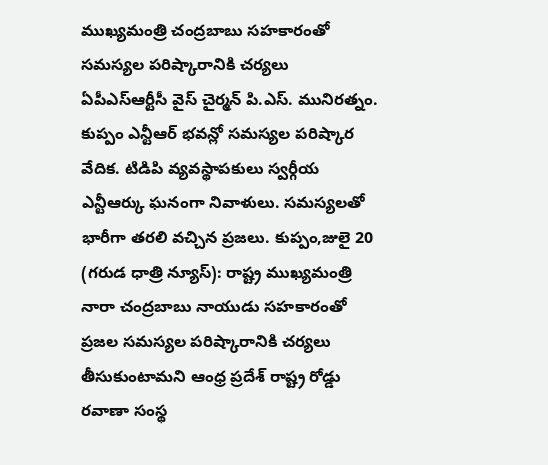ముఖ్యమంత్రి చంద్రబాబు సహకారంతో సమస్యల పరిష్కారానికి చర్యలు
ఏపీఎస్ఆర్టీసీ వైస్ చైర్మన్ పి.ఎస్. మునిరత్నం. కుప్పం ఎన్టీఆర్ భవన్లో సమస్యల పరిష్కార వేదిక. టిడిపి వ్యవస్థాపకులు స్వర్గీయ ఎన్టీఆర్కు ఘనంగా నివాళులు. సమస్యలతో భారీగా తరలి వచ్చిన ప్రజలు. కుప్పం,జులై 20 (గరుడ ధాత్రి న్యూస్): రాష్ట్ర ముఖ్యమంత్రి నారా చంద్రబాబు నాయుడు సహకారంతో ప్రజల సమస్యల పరిష్కారానికి చర్యలు తీసుకుంటామని ఆంధ్ర ప్రదేశ్ రాష్ట్ర రోడ్డు రవాణా సంస్థ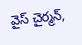వైస్ చైర్మన్,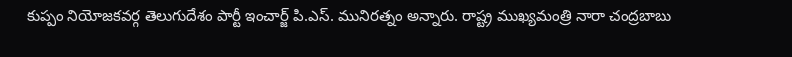కుప్పం నియోజకవర్గ తెలుగుదేశం పార్టీ ఇంచార్జ్ పి.ఎస్. మునిరత్నం అన్నారు. రాష్ట్ర ముఖ్యమంత్రి నారా చంద్రబాబు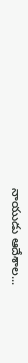నాయుడు ఆదేశాల...